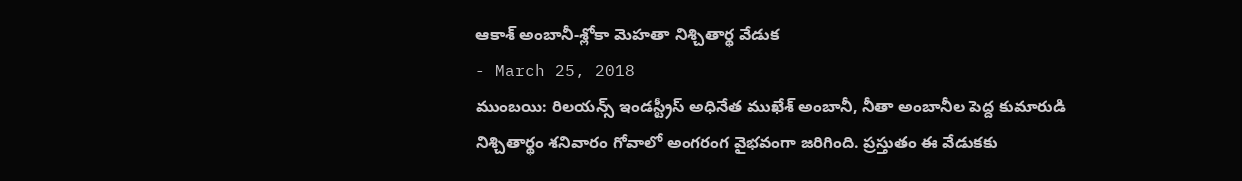ఆకాశ్ అంబానీ-శ్లోకా మెహతా నిశ్చితార్థ వేడుక
- March 25, 2018
ముంబయి: రిలయన్స్ ఇండస్ట్రీస్ అధినేత ముఖేశ్ అంబానీ, నీతా అంబానీల పెద్ద కుమారుడి నిశ్చితార్థం శనివారం గోవాలో అంగరంగ వైభవంగా జరిగింది. ప్రస్తుతం ఈ వేడుకకు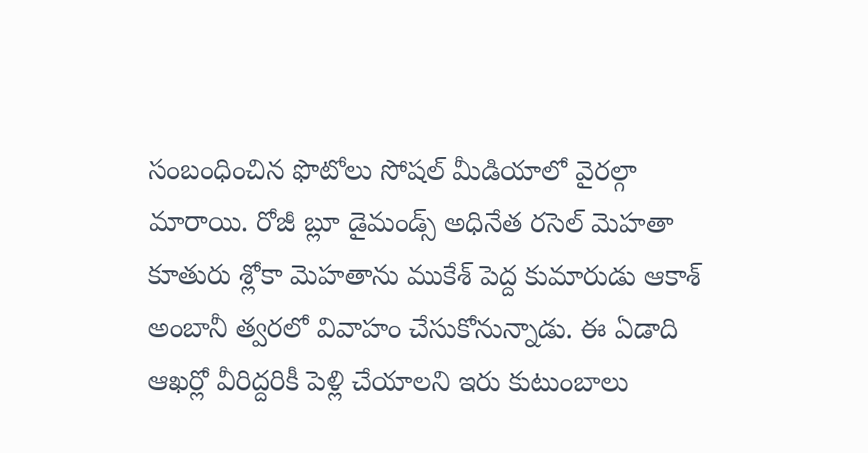సంబంధించిన ఫొటోలు సోషల్ మీడియాలో వైరల్గా మారాయి. రోజీ బ్లూ డైమండ్స్ అధినేత రసెల్ మెహతా కూతురు శ్లోకా మెహతాను ముకేశ్ పెద్ద కుమారుడు ఆకాశ్ అంబానీ త్వరలో వివాహం చేసుకోనున్నాడు. ఈ ఏడాది ఆఖర్లో వీరిద్దరికీ పెళ్లి చేయాలని ఇరు కుటుంబాలు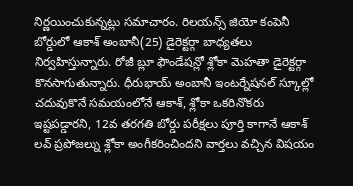నిర్ణయించుకున్నట్లు సమాచారం. రిలయన్స్ జియో కంపెనీ బోర్డులో ఆకాశ్ అంబానీ(25) డైరెక్టర్గా బాధ్యతలు నిర్వహిస్తున్నారు. రోజీ బ్లూ ఫౌండేషన్లో శ్లోకా మెహతా డైరెక్టర్గా కొనసాగుతున్నారు. ధీరుభాయ్ అంబానీ ఇంటర్నేషనల్ స్కూల్లో చదువుకొనే సమయంలోనే ఆకాశ్, శ్లోకా ఒకరినొకరు ఇష్టపడ్డారని, 12వ తరగతి బోర్డు పరీక్షలు పూర్తి కాగానే ఆకాశ్ లవ్ ప్రపోజల్ను శ్లోకా అంగీకరించిందని వార్తలు వచ్చిన విషయం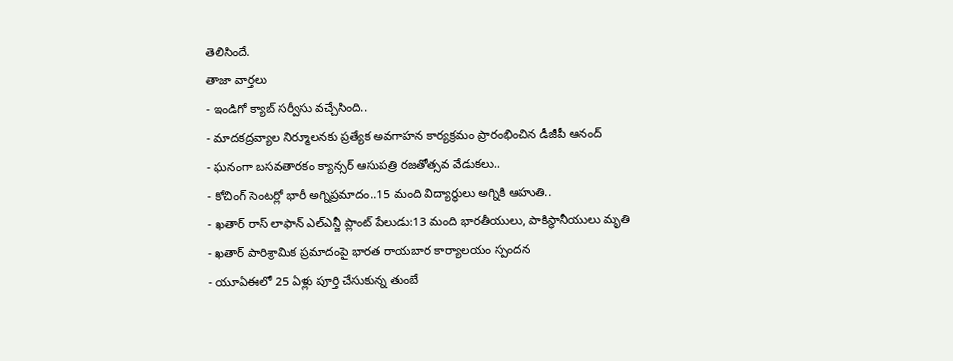తెలిసిందే.
తాజా వార్తలు
- ఇండిగో క్యాబ్ సర్వీసు వచ్చేసింది..
- మాదకద్రవ్యాల నిర్మూలనకు ప్రత్యేక అవగాహన కార్యక్రమం ప్రారంభించిన డీజీపీ ఆనంద్
- ఘనంగా బసవతారకం క్యాన్సర్ ఆసుపత్రి రజతోత్సవ వేడుకలు..
- కోచింగ్ సెంటర్లో భారీ అగ్నిప్రమాదం..15 మంది విద్యార్థులు అగ్నికి ఆహుతి..
- ఖతార్ రాస్ లాఫాన్ ఎల్ఎన్జీ ప్లాంట్ పేలుడు:13 మంది భారతీయులు, పాకిస్థానీయులు మృతి
- ఖతార్ పారిశ్రామిక ప్రమాదంపై భారత రాయబార కార్యాలయం స్పందన
- యూఏఈలో 25 ఏళ్లు పూర్తి చేసుకున్న తుంబే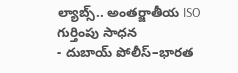ల్యాబ్స్.. అంతర్జాతీయ ISO గుర్తింపు సాధన
- దుబాయ్ పోలీస్–భారత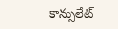కాన్సులేట్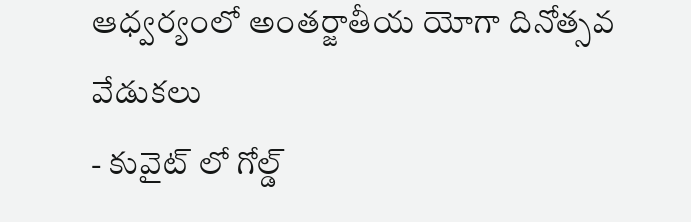ఆధ్వర్యంలో అంతర్జాతీయ యోగా దినోత్సవ వేడుకలు
- కువైట్ లో గోల్డ్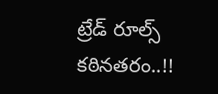ట్రేడ్ రూల్స్ కఠినతరం..!!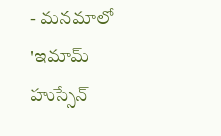- మనమాలో 'ఇమామ్ హుస్సేన్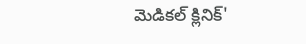మెడికల్ క్లినిక్'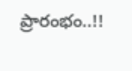ప్రారంభం..!!